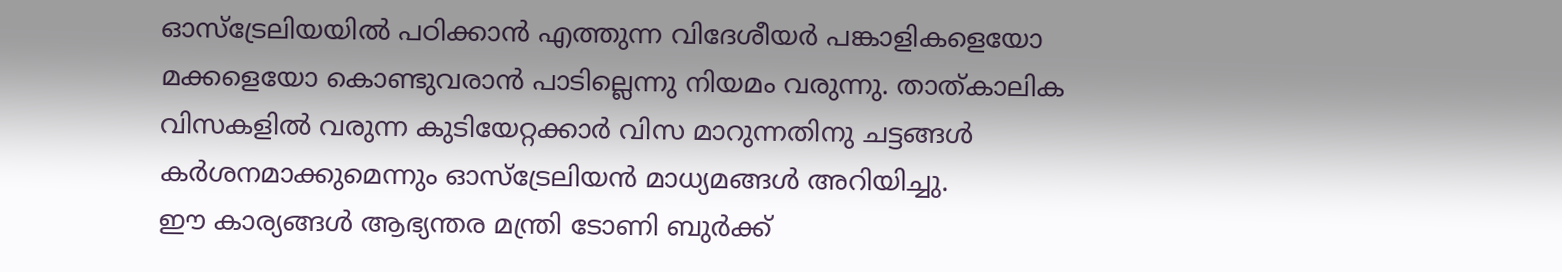ഓസ്ട്രേലിയയിൽ പഠിക്കാൻ എത്തുന്ന വിദേശീയർ പങ്കാളികളെയോ മക്കളെയോ കൊണ്ടുവരാൻ പാടില്ലെന്നു നിയമം വരുന്നു. താത്കാലിക വിസകളിൽ വരുന്ന കുടിയേറ്റക്കാർ വിസ മാറുന്നതിനു ചട്ടങ്ങൾ കർശനമാക്കുമെന്നും ഓസ്ട്രേലിയൻ മാധ്യമങ്ങൾ അറിയിച്ചു.
ഈ കാര്യങ്ങൾ ആഭ്യന്തര മന്ത്രി ടോണി ബുർക്ക്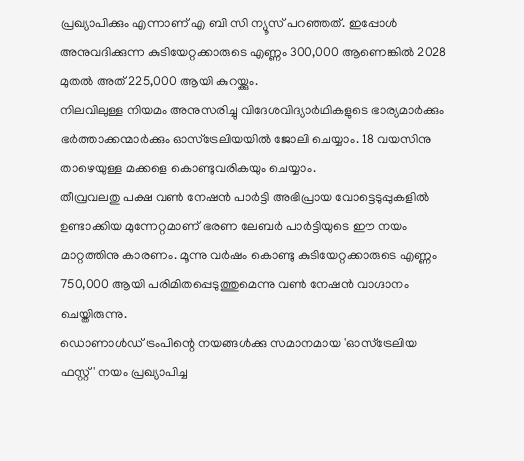പ്രഖ്യാപിക്കും എന്നാണ് എ ബി സി ന്യൂസ് പറഞ്ഞത്. ഇപ്പോൾ അനുവദിക്കുന്ന കുടിയേറ്റക്കാരുടെ എണ്ണം 300,000 ആണെങ്കിൽ 2028 മുതൽ അത് 225,000 ആയി കുറയ്ക്കും.
നിലവിലുള്ള നിയമം അനുസരിച്ചു വിദേശവിദ്യാർഥികളുടെ ഭാര്യമാർക്കും ഭർത്താക്കന്മാർക്കും ഓസ്ട്രേലിയയിൽ ജോലി ചെയ്യാം. 18 വയസിനു താഴെയുള്ള മക്കളെ കൊണ്ടുവരികയും ചെയ്യാം.
തീവ്രവലതു പക്ഷ വൺ നേഷൻ പാർട്ടി അഭിപ്രായ വോട്ടെടുപ്പുകളിൽ ഉണ്ടാക്കിയ മുന്നേറ്റമാണ് ഭരണ ലേബർ പാർട്ടിയുടെ ഈ നയം മാറ്റത്തിനു കാരണം. മൂന്നു വർഷം കൊണ്ടു കുടിയേറ്റക്കാരുടെ എണ്ണം 750,000 ആയി പരിമിതപ്പെടുത്തുമെന്നു വൺ നേഷൻ വാഗ്ദാനം ചെയ്തിരുന്നു.
ഡൊണാൾഡ് ട്രംപിന്റെ നയങ്ങൾക്കു സമാനമായ 'ഓസ്ട്രേലിയ ഫസ്റ്റ്' നയം പ്രഖ്യാപിച്ച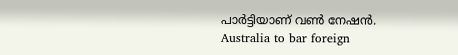പാർട്ടിയാണ് വൺ നേഷൻ.
Australia to bar foreign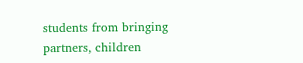students from bringing partners, children